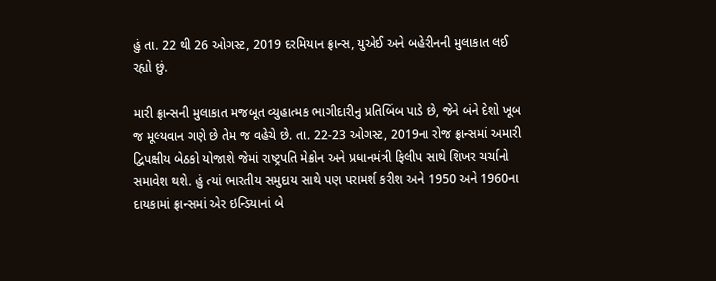હું તા. 22 થી 26 ઓગસ્ટ, 2019 દરમિયાન ફ્રાન્સ, યુએઈ અને બહેરીનની મુલાકાત લઈ રહ્યો છું.

મારી ફ્રાન્સની મુલાકાત મજબૂત વ્યુહાત્મક ભાગીદારીનુ પ્રતિબિંબ પાડે છે, જેને બંને દેશો ખૂબ જ મૂલ્યવાન ગણે છે તેમ જ વહેચે છે. તા. 22-23 ઓગસ્ટ, 2019ના રોજ ફ્રાન્સમાં અમારી દ્વિપક્ષીય બેઠકો યોજાશે જેમાં રાષ્ટ્રપતિ મેક્રોન અને પ્રધાનમંત્રી ફિલીપ સાથે શિખર ચર્ચાનો સમાવેશ થશે. હું ત્યાં ભારતીય સમુદાય સાથે પણ પરામર્શ કરીશ અને 1950 અને 1960ના દાયકામાં ફ્રાન્સમાં એર ઇન્ડિયાનાં બે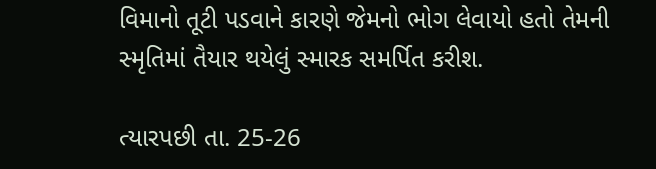વિમાનો તૂટી પડવાને કારણે જેમનો ભોગ લેવાયો હતો તેમની સ્મૃતિમાં તૈયાર થયેલું સ્મારક સમર્પિત કરીશ.

ત્યારપછી તા. 25-26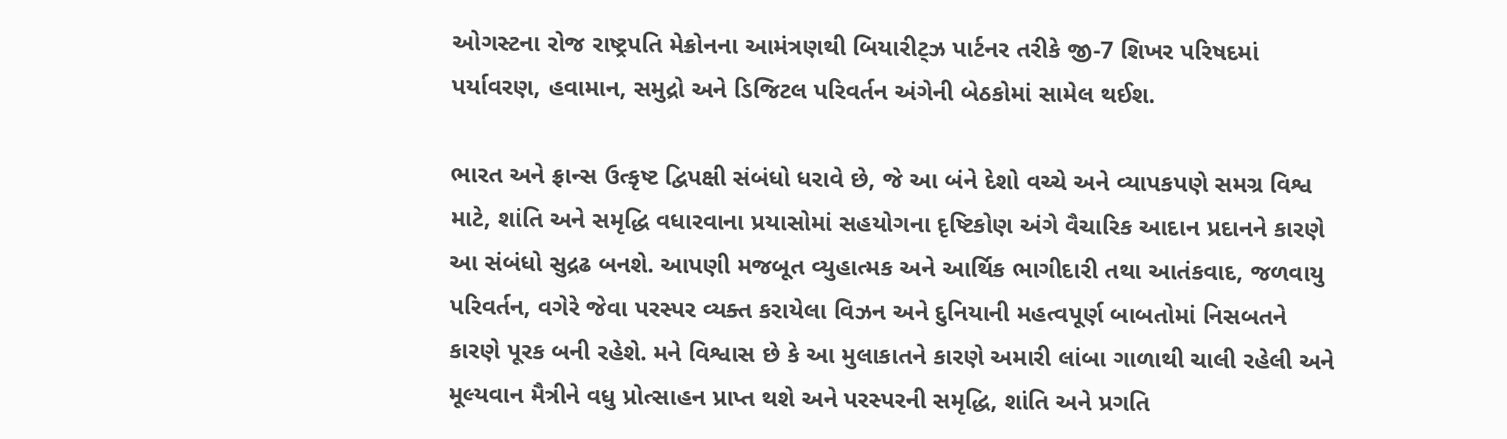ઓગસ્ટના રોજ રાષ્ટ્રપતિ મેક્રોનના આમંત્રણથી બિયારીટ્ઝ પાર્ટનર તરીકે જી-7 શિખર પરિષદમાં પર્યાવરણ, હવામાન, સમુદ્રો અને ડિજિટલ પરિવર્તન અંગેની બેઠકોમાં સામેલ થઈશ.

ભારત અને ફ્રાન્સ ઉત્કૃષ્ટ દ્વિપક્ષી સંબંધો ધરાવે છે, જે આ બંને દેશો વચ્ચે અને વ્યાપકપણે સમગ્ર વિશ્વ માટે, શાંતિ અને સમૃદ્ધિ વધારવાના પ્રયાસોમાં સહયોગના દૃષ્ટિકોણ અંગે વૈચારિક આદાન પ્રદાનને કારણે આ સંબંધો સુદ્રઢ બનશે. આપણી મજબૂત વ્યુહાત્મક અને આર્થિક ભાગીદારી તથા આતંકવાદ, જળવાયુ પરિવર્તન, વગેરે જેવા પરસ્પર વ્યક્ત કરાયેલા વિઝન અને દુનિયાની મહત્વપૂર્ણ બાબતોમાં નિસબતને કારણે પૂરક બની રહેશે. મને વિશ્વાસ છે કે આ મુલાકાતને કારણે અમારી લાંબા ગાળાથી ચાલી રહેલી અને મૂલ્યવાન મૈત્રીને વધુ પ્રોત્સાહન પ્રાપ્ત થશે અને પરસ્પરની સમૃદ્ધિ, શાંતિ અને પ્રગતિ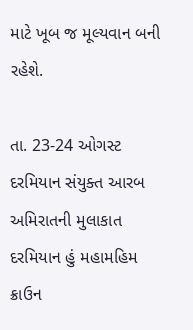માટે ખૂબ જ મૂલ્યવાન બની રહેશે.

તા. 23-24 ઓગસ્ટ દરમિયાન સંયુક્ત આરબ અમિરાતની મુલાકાત દરમિયાન હું મહામહિમ ક્રાઉન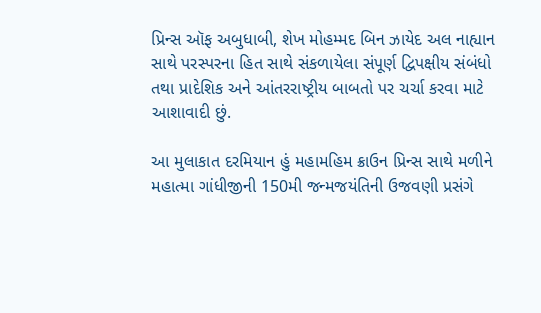પ્રિન્સ ઑફ અબુધાબી, શેખ મોહમ્મદ બિન ઝાયેદ અલ નાહ્યાન સાથે પરસ્પરના હિત સાથે સંકળાયેલા સંપૂર્ણ દ્વિપક્ષીય સંબંધો તથા પ્રાદેશિક અને આંતરરાષ્ટ્રીય બાબતો પર ચર્ચા કરવા માટે આશાવાદી છું.

આ મુલાકાત દરમિયાન હું મહામહિમ ક્રાઉન પ્રિન્સ સાથે મળીને મહાત્મા ગાંધીજીની 150મી જન્મજયંતિની ઉજવણી પ્રસંગે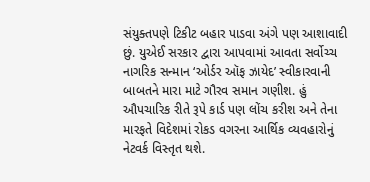સંયુક્તપણે ટિકીટ બહાર પાડવા અંગે પણ આશાવાદી છું. યુએઈ સરકાર દ્વારા આપવામાં આવતા સર્વોચ્ચ નાગરિક સન્માન ‘ઓર્ડર ઑફ ઝાયેદ’ સ્વીકારવાની બાબતને મારા માટે ગૌરવ સમાન ગણીશ. હું ઔપચારિક રીતે રૂપે કાર્ડ પણ લોંચ કરીશ અને તેના મારફતે વિદેશમાં રોકડ વગરના આર્થિક વ્યવહારોનું નેટવર્ક વિસ્તૃત થશે.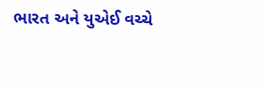ભારત અને યુએઈ વચ્ચે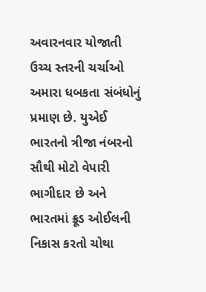અવારનવાર યોજાતી ઉચ્ચ સ્તરની ચર્ચાઓ અમારા ધબકતા સંબંધોનું પ્રમાણ છે. યુએઈ ભારતનો ત્રીજા નંબરનો સૌથી મોટો વેપારી ભાગીદાર છે અને ભારતમાં ક્રૂડ ઓઈલની નિકાસ કરતો ચોથા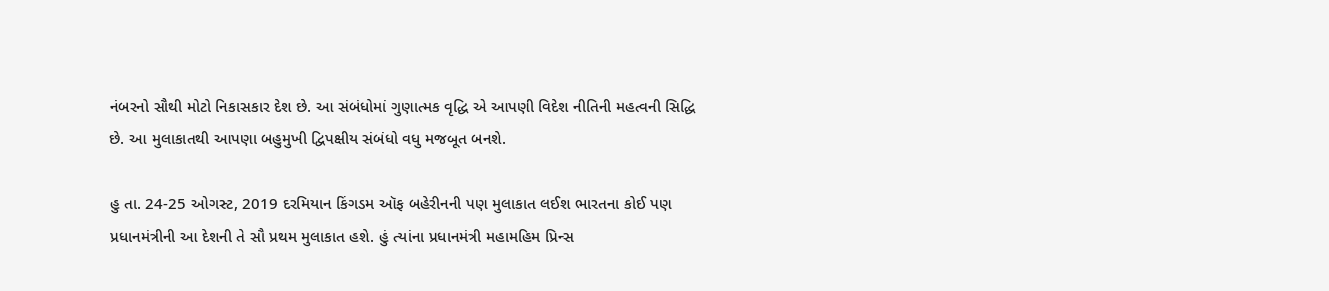નંબરનો સૌથી મોટો નિકાસકાર દેશ છે. આ સંબંધોમાં ગુણાત્મક વૃદ્ધિ એ આપણી વિદેશ નીતિની મહત્વની સિદ્ધિ છે. આ મુલાકાતથી આપણા બહુમુખી દ્વિપક્ષીય સંબંધો વધુ મજબૂત બનશે.

હુ તા. 24-25 ઓગસ્ટ, 2019 દરમિયાન કિંગડમ ઑફ બહેરીનની પણ મુલાકાત લઈશ ભારતના કોઈ પણ પ્રધાનમંત્રીની આ દેશની તે સૌ પ્રથમ મુલાકાત હશે. હું ત્યાંના પ્રધાનમંત્રી મહામહિમ પ્રિન્સ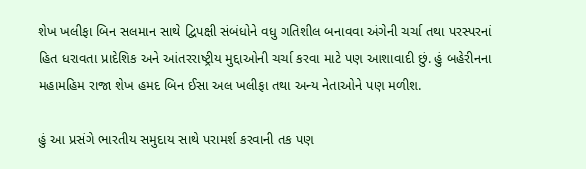શેખ ખલીફા બિન સલમાન સાથે દ્વિપક્ષી સંબંધોને વધુ ગતિશીલ બનાવવા અંગેની ચર્ચા તથા પરસ્પરનાં હિત ધરાવતા પ્રાદેશિક અને આંતરરાષ્ટ્રીય મુદ્દાઓની ચર્ચા કરવા માટે પણ આશાવાદી છું. હું બહેરીનના મહામહિમ રાજા શેખ હમદ બિન ઈસા અલ ખલીફા તથા અન્ય નેતાઓને પણ મળીશ.

હું આ પ્રસંગે ભારતીય સમુદાય સાથે પરામર્શ કરવાની તક પણ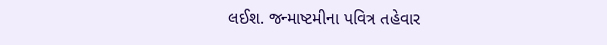લઈશ. જન્માષ્ટમીના પવિત્ર તહેવાર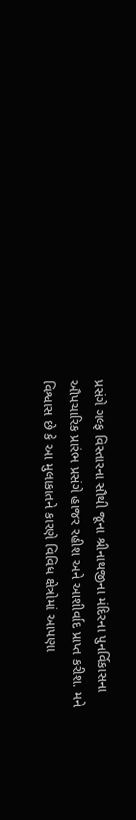પ્રસંગે ગલ્ફ વિસ્તારના સૌથી જૂના શ્રીનાથજીના મંદિરના પુનર્વિકાસના ઔપચારિક પ્રારંભ પ્રસંગે હાજર રહીશ અને આશીર્વાદ પ્રાપ્ત કરીશ. મને વિશ્વાસ છે કે આ મુલાકાતને કારણે વિવિધ ક્ષેત્રોમાં આપણા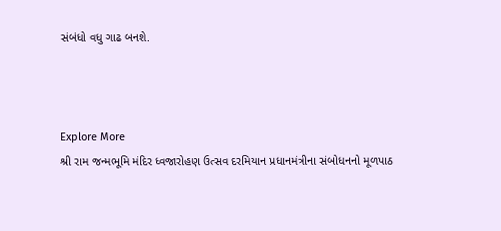સંબંધો વધુ ગાઢ બનશે.



Explore More
શ્રી રામ જન્મભૂમિ મંદિર ધ્વજારોહણ ઉત્સવ દરમિયાન પ્રધાનમંત્રીના સંબોધનનો મૂળપાઠ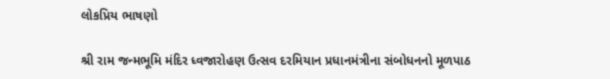લોકપ્રિય ભાષણો

શ્રી રામ જન્મભૂમિ મંદિર ધ્વજારોહણ ઉત્સવ દરમિયાન પ્રધાનમંત્રીના સંબોધનનો મૂળપાઠ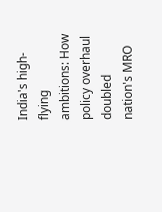India's high-flying ambitions: How policy overhaul doubled nation's MRO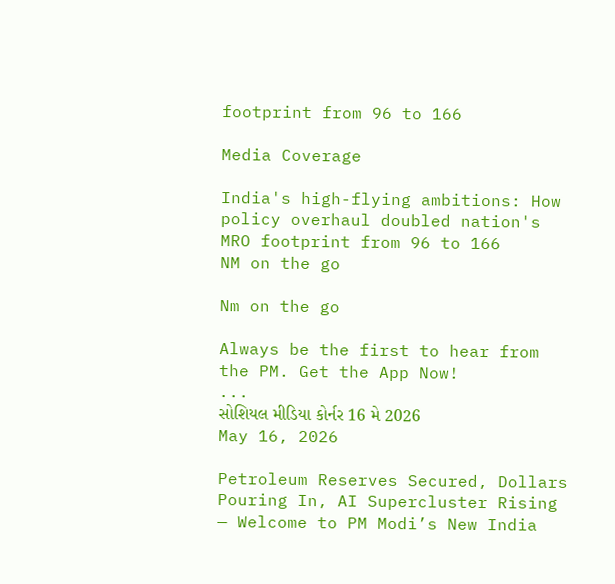footprint from 96 to 166

Media Coverage

India's high-flying ambitions: How policy overhaul doubled nation's MRO footprint from 96 to 166
NM on the go

Nm on the go

Always be the first to hear from the PM. Get the App Now!
...
સોશિયલ મીડિયા કોર્નર 16 મે 2026
May 16, 2026

Petroleum Reserves Secured, Dollars Pouring In, AI Supercluster Rising — Welcome to PM Modi’s New India